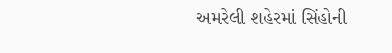અમરેલી શહેરમાં સિંહોની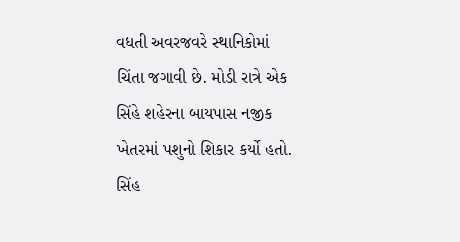વધતી અવરજવરે સ્થાનિકોમાં ચિંતા જગાવી છે. મોડી રાત્રે એક સિંહે શહેરના બાયપાસ નજીક ખેતરમાં પશુનો શિકાર કર્યો હતો. સિંહ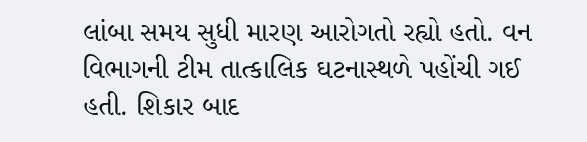લાંબા સમય સુધી મારણ આરોગતો રહ્યો હતો. વન વિભાગની ટીમ તાત્કાલિક ઘટનાસ્થળે પહોંચી ગઈ હતી. શિકાર બાદ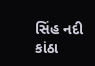સિંહ નદી કાંઠા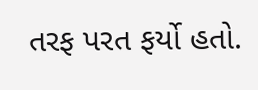તરફ પરત ફર્યો હતો.